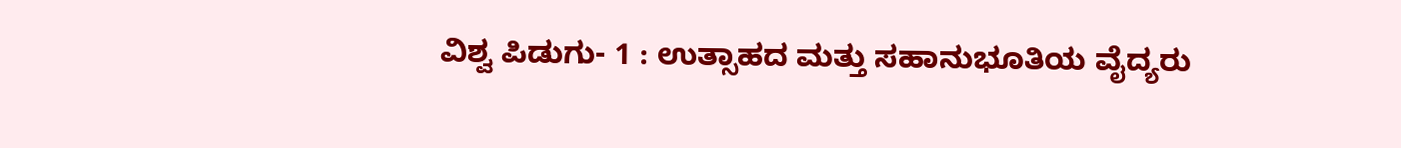ವಿಶ್ವ ಪಿಡುಗು- 1 : ಉತ್ಸಾಹದ ಮತ್ತು ಸಹಾನುಭೂತಿಯ ವೈದ್ಯರು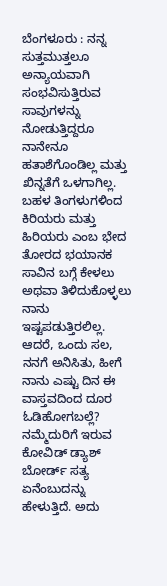ಬೆಂಗಳೂರು : ನನ್ನ ಸುತ್ತಮುತ್ತಲೂ ಅನ್ಯಾಯವಾಗಿ ಸಂಭವಿಸುತ್ತಿರುವ ಸಾವುಗಳನ್ನು ನೋಡುತ್ತಿದ್ದರೂ ನಾನೇನೂ ಹತಾಶೆಗೊಂಡಿಲ್ಲ ಮತ್ತು ಖಿನ್ನತೆಗೆ ಒಳಗಾಗಿಲ್ಲ. ಬಹಳ ತಿಂಗಳುಗಳಿಂದ ಕಿರಿಯರು ಮತ್ತು ಹಿರಿಯರು ಎಂಬ ಭೇದ ತೋರದ ಭಯಾನಕ ಸಾವಿನ ಬಗ್ಗೆ ಕೇಳಲು ಅಥವಾ ತಿಳಿದುಕೊಳ್ಳಲು ನಾನು ಇಷ್ಟಪಡುತ್ತಿರಲಿಲ್ಲ. ಆದರೆ, ಒಂದು ಸಲ, ನನಗೆ ಅನಿಸಿತು, ಹೀಗೆ ನಾನು ಎಷ್ಟು ದಿನ ಈ ವಾಸ್ತವದಿಂದ ದೂರ ಓಡಿಹೋಗಬಲ್ಲೆ? ನಮ್ಮೆದುರಿಗೆ ಇರುವ ಕೋವಿಡ್ ಡ್ಯಾಶ್ ಬೋರ್ಡ್ ಸತ್ಯ ಏನೆಂಬುದನ್ನು ಹೇಳುತ್ತಿದೆ. ಅದು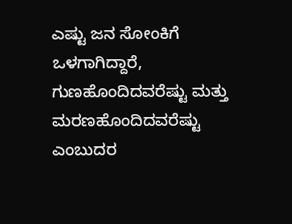ಎಷ್ಟು ಜನ ಸೋಂಕಿಗೆ ಒಳಗಾಗಿದ್ದಾರೆ, ಗುಣಹೊಂದಿದವರೆಷ್ಟು ಮತ್ತು ಮರಣಹೊಂದಿದವರೆಷ್ಟು ಎಂಬುದರ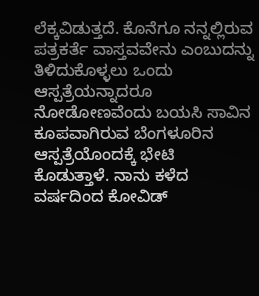ಲೆಕ್ಕವಿಡುತ್ತದೆ. ಕೊನೆಗೂ ನನ್ನಲ್ಲಿರುವ ಪತ್ರಕರ್ತೆ ವಾಸ್ತವವೇನು ಎಂಬುದನ್ನು ತಿಳಿದುಕೊಳ್ಳಲು ಒಂದು ಆಸ್ಪತ್ರೆಯನ್ನಾದರೂ ನೋಡೋಣವೆಂದು ಬಯಸಿ ಸಾವಿನ ಕೂಪವಾಗಿರುವ ಬೆಂಗಳೂರಿನ ಆಸ್ಪತ್ರೆಯೊಂದಕ್ಕೆ ಭೇಟಿ ಕೊಡುತ್ತಾಳೆ. ನಾನು ಕಳೆದ ವರ್ಷದಿಂದ ಕೋವಿಡ್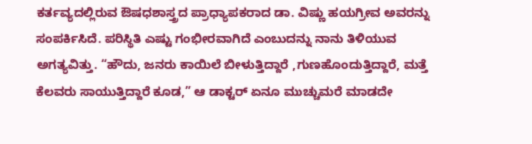ಕರ್ತವ್ಯದಲ್ಲಿರುವ ಔಷಧಶಾಸ್ತ್ರದ ಪ್ರಾಧ್ಯಾಪಕರಾದ ಡಾ. ವಿಷ್ಣು ಹಯಗ್ರೀವ ಅವರನ್ನು ಸಂಪರ್ಕಿಸಿದೆ. ಪರಿಸ್ಥಿತಿ ಎಷ್ಟು ಗಂಭೀರವಾಗಿದೆ ಎಂಬುದನ್ನು ನಾನು ತಿಳಿಯುವ ಅಗತ್ಯವಿತ್ತು. “ಹೌದು, ಜನರು ಕಾಯಿಲೆ ಬೀಳುತ್ತಿದ್ದಾರೆ ,ಗುಣಹೊಂದುತ್ತಿದ್ದಾರೆ, ಮತ್ತೆ ಕೆಲವರು ಸಾಯುತ್ತಿದ್ದಾರೆ ಕೂಡ,” ಆ ಡಾಕ್ಟರ್ ಏನೂ ಮುಚ್ಚುಮರೆ ಮಾಡದೇ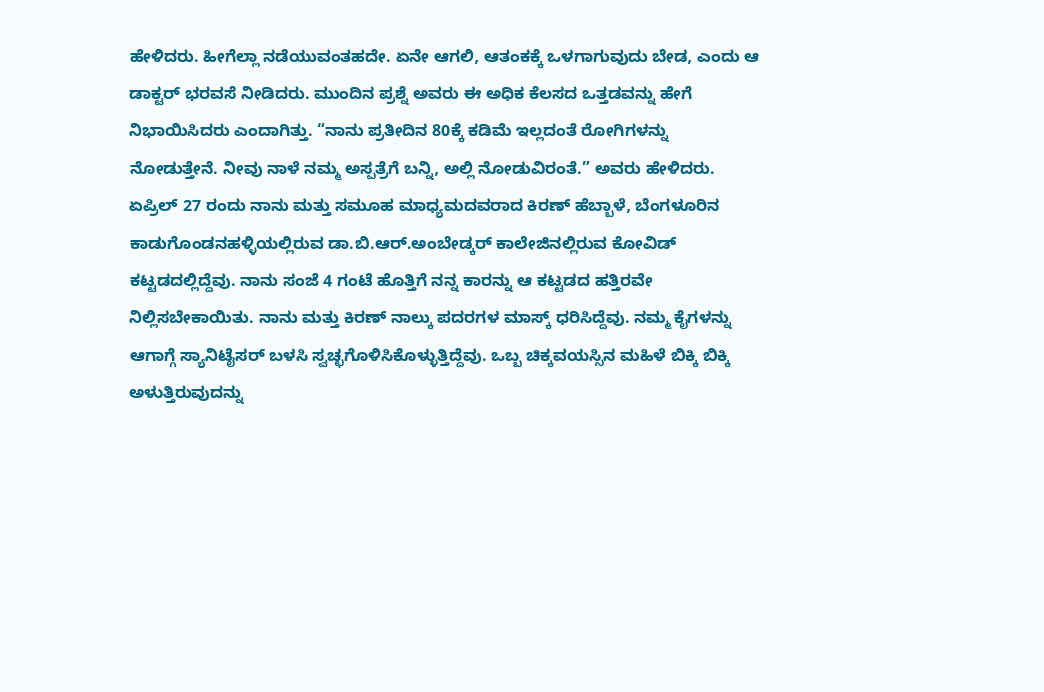ಹೇಳಿದರು. ಹೀಗೆಲ್ಲಾ ನಡೆಯುವಂತಹದೇ. ಏನೇ ಆಗಲಿ, ಆತಂಕಕ್ಕೆ ಒಳಗಾಗುವುದು ಬೇಡ, ಎಂದು ಆ ಡಾಕ್ಟರ್ ಭರವಸೆ ನೀಡಿದರು. ಮುಂದಿನ ಪ್ರಶ್ನೆ ಅವರು ಈ ಅಧಿಕ ಕೆಲಸದ ಒತ್ತಡವನ್ನು ಹೇಗೆ ನಿಭಾಯಿಸಿದರು ಎಂದಾಗಿತ್ತು. “ನಾನು ಪ್ರತೀದಿನ 80ಕ್ಕೆ ಕಡಿಮೆ ಇಲ್ಲದಂತೆ ರೋಗಿಗಳನ್ನು ನೋಡುತ್ತೇನೆ. ನೀವು ನಾಳೆ ನಮ್ಮ ಅಸ್ಪತ್ರೆಗೆ ಬನ್ನಿ, ಅಲ್ಲಿ ನೋಡುವಿರಂತೆ.” ಅವರು ಹೇಳಿದರು. ಏಪ್ರಿಲ್ 27 ರಂದು ನಾನು ಮತ್ತು ಸಮೂಹ ಮಾಧ್ಯಮದವರಾದ ಕಿರಣ್ ಹೆಬ್ಬಾಳೆ, ಬೆಂಗಳೂರಿನ ಕಾಡುಗೊಂಡನಹಳ್ಳಿಯಲ್ಲಿರುವ ಡಾ.ಬಿ.ಆರ್.ಅಂಬೇಡ್ಕರ್ ಕಾಲೇಜಿನಲ್ಲಿರುವ ಕೋವಿಡ್ ಕಟ್ಟಡದಲ್ಲಿದ್ದೆವು. ನಾನು ಸಂಜೆ 4 ಗಂಟೆ ಹೊತ್ತಿಗೆ ನನ್ನ ಕಾರನ್ನು ಆ ಕಟ್ಟಡದ ಹತ್ತಿರವೇ ನಿಲ್ಲಿಸಬೇಕಾಯಿತು. ನಾನು ಮತ್ತು ಕಿರಣ್ ನಾಲ್ಕು ಪದರಗಳ ಮಾಸ್ಕ್ ಧರಿಸಿದ್ದೆವು. ನಮ್ಮ ಕೈಗಳನ್ನು ಆಗಾಗ್ಗೆ ಸ್ಯಾನಿಟೈಸರ್ ಬಳಸಿ ಸ್ವಚ್ಛಗೊಳಿಸಿಕೊಳ್ಳುತ್ತಿದ್ದೆವು. ಒಬ್ಬ ಚಿಕ್ಕವಯಸ್ಸಿನ ಮಹಿಳೆ ಬಿಕ್ಕಿ ಬಿಕ್ಕಿ ಅಳುತ್ತಿರುವುದನ್ನು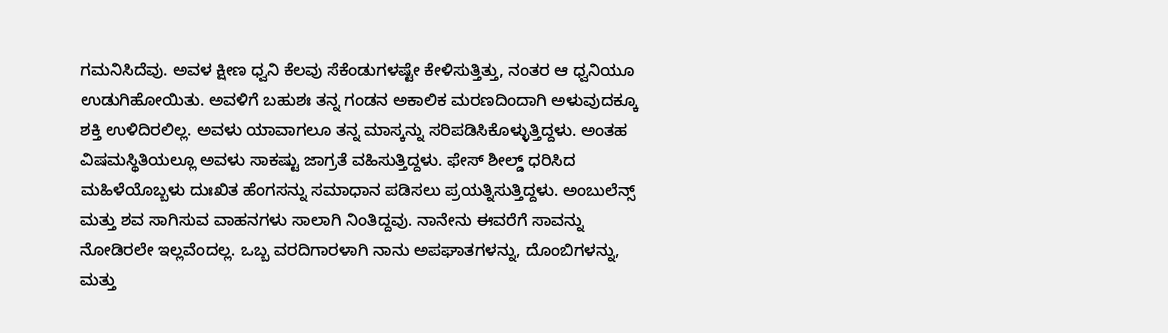ಗಮನಿಸಿದೆವು. ಅವಳ ಕ್ಷೀಣ ಧ್ವನಿ ಕೆಲವು ಸೆಕೆಂಡುಗಳಷ್ಟೇ ಕೇಳಿಸುತ್ತಿತ್ತು, ನಂತರ ಆ ಧ್ವನಿಯೂ ಉಡುಗಿಹೋಯಿತು. ಅವಳಿಗೆ ಬಹುಶಃ ತನ್ನ ಗಂಡನ ಅಕಾಲಿಕ ಮರಣದಿಂದಾಗಿ ಅಳುವುದಕ್ಕೂ ಶಕ್ತಿ ಉಳಿದಿರಲಿಲ್ಲ. ಅವಳು ಯಾವಾಗಲೂ ತನ್ನ ಮಾಸ್ಕನ್ನು ಸರಿಪಡಿಸಿಕೊಳ್ಳುತ್ತಿದ್ದಳು. ಅಂತಹ ವಿಷಮಸ್ಥಿತಿಯಲ್ಲೂ ಅವಳು ಸಾಕಷ್ಟು ಜಾಗ್ರತೆ ವಹಿಸುತ್ತಿದ್ದಳು. ಫೇಸ್ ಶೀಲ್ಡ್ ಧರಿಸಿದ ಮಹಿಳೆಯೊಬ್ಬಳು ದುಃಖಿತ ಹೆಂಗಸನ್ನು ಸಮಾಧಾನ ಪಡಿಸಲು ಪ್ರಯತ್ನಿಸುತ್ತಿದ್ದಳು. ಅಂಬುಲೆನ್ಸ್ ಮತ್ತು ಶವ ಸಾಗಿಸುವ ವಾಹನಗಳು ಸಾಲಾಗಿ ನಿಂತಿದ್ದವು. ನಾನೇನು ಈವರೆಗೆ ಸಾವನ್ನು ನೋಡಿರಲೇ ಇಲ್ಲವೆಂದಲ್ಲ. ಒಬ್ಬ ವರದಿಗಾರಳಾಗಿ ನಾನು ಅಪಘಾತಗಳನ್ನು, ದೊಂಬಿಗಳನ್ನು, ಮತ್ತು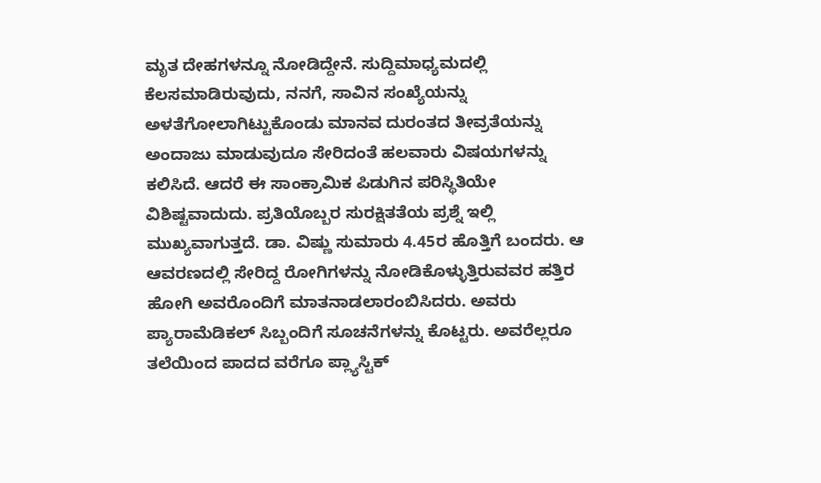ಮೃತ ದೇಹಗಳನ್ನೂ ನೋಡಿದ್ದೇನೆ. ಸುದ್ದಿಮಾಧ್ಯಮದಲ್ಲಿ ಕೆಲಸಮಾಡಿರುವುದು, ನನಗೆ, ಸಾವಿನ ಸಂಖ್ಯೆಯನ್ನು ಅಳತೆಗೋಲಾಗಿಟ್ಟುಕೊಂಡು ಮಾನವ ದುರಂತದ ತೀವ್ರತೆಯನ್ನು ಅಂದಾಜು ಮಾಡುವುದೂ ಸೇರಿದಂತೆ ಹಲವಾರು ವಿಷಯಗಳನ್ನು ಕಲಿಸಿದೆ. ಆದರೆ ಈ ಸಾಂಕ್ರಾಮಿಕ ಪಿಡುಗಿನ ಪರಿಸ್ಥಿತಿಯೇ ವಿಶಿಷ್ಟವಾದುದು. ಪ್ರತಿಯೊಬ್ಬರ ಸುರಕ್ಷಿತತೆಯ ಪ್ರಶ್ನೆ ಇಲ್ಲಿ ಮುಖ್ಯವಾಗುತ್ತದೆ. ಡಾ. ವಿಷ್ಣು ಸುಮಾರು 4.45ರ ಹೊತ್ತಿಗೆ ಬಂದರು. ಆ ಆವರಣದಲ್ಲಿ ಸೇರಿದ್ದ ರೋಗಿಗಳನ್ನು ನೋಡಿಕೊಳ್ಳುತ್ತಿರುವವರ ಹತ್ತಿರ ಹೋಗಿ ಅವರೊಂದಿಗೆ ಮಾತನಾಡಲಾರಂಬಿಸಿದರು. ಅವರು ಪ್ಯಾರಾಮೆಡಿಕಲ್ ಸಿಬ್ಬಂದಿಗೆ ಸೂಚನೆಗಳನ್ನು ಕೊಟ್ಟರು. ಅವರೆಲ್ಲರೂ ತಲೆಯಿಂದ ಪಾದದ ವರೆಗೂ ಪ್ಲ್ಯಾಸ್ಟಿಕ್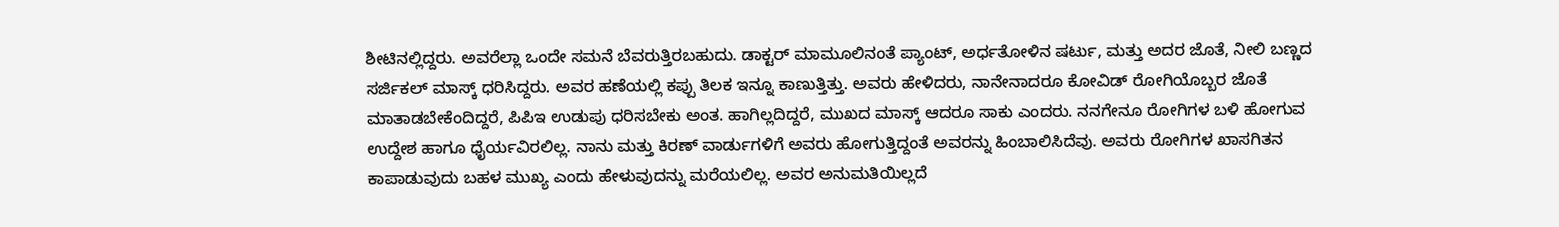ಶೀಟಿನಲ್ಲಿದ್ದರು. ಅವರೆಲ್ಲಾ ಒಂದೇ ಸಮನೆ ಬೆವರುತ್ತಿರಬಹುದು. ಡಾಕ್ಟರ್ ಮಾಮೂಲಿನಂತೆ ಪ್ಯಾಂಟ್, ಅರ್ಧತೋಳಿನ ಷರ್ಟು, ಮತ್ತು ಅದರ ಜೊತೆ, ನೀಲಿ ಬಣ್ಣದ ಸರ್ಜಿಕಲ್ ಮಾಸ್ಕ್ ಧರಿಸಿದ್ದರು. ಅವರ ಹಣೆಯಲ್ಲಿ ಕಪ್ಪು ತಿಲಕ ಇನ್ನೂ ಕಾಣುತ್ತಿತ್ತು. ಅವರು ಹೇಳಿದರು, ನಾನೇನಾದರೂ ಕೋವಿಡ್ ರೋಗಿಯೊಬ್ಬರ ಜೊತೆ ಮಾತಾಡಬೇಕೆಂದಿದ್ದರೆ, ಪಿಪಿಇ ಉಡುಪು ಧರಿಸಬೇಕು ಅಂತ. ಹಾಗಿಲ್ಲದಿದ್ದರೆ, ಮುಖದ ಮಾಸ್ಕ್ ಆದರೂ ಸಾಕು ಎಂದರು. ನನಗೇನೂ ರೋಗಿಗಳ ಬಳಿ ಹೋಗುವ ಉದ್ದೇಶ ಹಾಗೂ ಧೈರ್ಯವಿರಲಿಲ್ಲ. ನಾನು ಮತ್ತು ಕಿರಣ್ ವಾರ್ಡುಗಳಿಗೆ ಅವರು ಹೋಗುತ್ತಿದ್ದಂತೆ ಅವರನ್ನು ಹಿಂಬಾಲಿಸಿದೆವು. ಅವರು ರೋಗಿಗಳ ಖಾಸಗಿತನ ಕಾಪಾಡುವುದು ಬಹಳ ಮುಖ್ಯ ಎಂದು ಹೇಳುವುದನ್ನು ಮರೆಯಲಿಲ್ಲ. ಅವರ ಅನುಮತಿಯಿಲ್ಲದೆ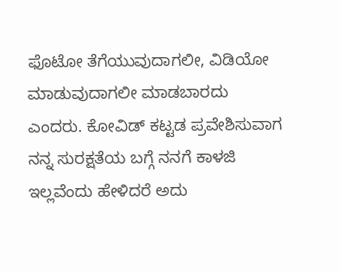ಫೊಟೋ ತೆಗೆಯುವುದಾಗಲೀ, ವಿಡಿಯೋ ಮಾಡುವುದಾಗಲೀ ಮಾಡಬಾರದು ಎಂದರು. ಕೋವಿಡ್ ಕಟ್ಟಡ ಪ್ರವೇಶಿಸುವಾಗ ನನ್ನ ಸುರಕ್ಷತೆಯ ಬಗ್ಗೆ ನನಗೆ ಕಾಳಜಿ ಇಲ್ಲವೆಂದು ಹೇಳಿದರೆ ಅದು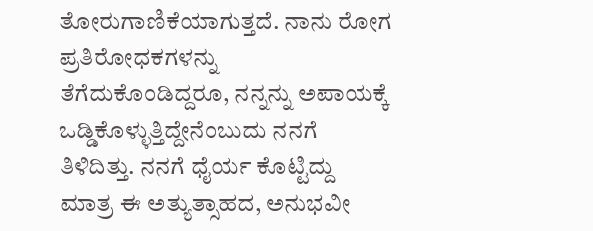ತೋರುಗಾಣಿಕೆಯಾಗುತ್ತದೆ. ನಾನು ರೋಗ ಪ್ರತಿರೋಧಕಗಳನ್ನು ತೆಗೆದುಕೊಂಡಿದ್ದರೂ, ನನ್ನನ್ನು ಅಪಾಯಕ್ಕೆ ಒಡ್ಡಿಕೊಳ್ಳುತ್ತಿದ್ದೇನೆಂಬುದು ನನಗೆ ತಿಳಿದಿತ್ತು. ನನಗೆ ಧೈರ್ಯ ಕೊಟ್ಟಿದ್ದು ಮಾತ್ರ ಈ ಅತ್ಯುತ್ಸಾಹದ, ಅನುಭವೀ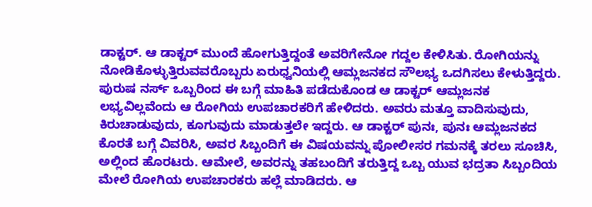ಡಾಕ್ಟರ್. ಆ ಡಾಕ್ಟರ್ ಮುಂದೆ ಹೋಗುತ್ತಿದ್ದಂತೆ ಅವರಿಗೇನೋ ಗದ್ದಲ ಕೇಳಿಸಿತು. ರೋಗಿಯನ್ನು ನೋಡಿಕೊಳ್ಳುತ್ತಿರುವವರೊಬ್ಬರು ಏರುಧ್ವನಿಯಲ್ಲಿ ಆಮ್ಲಜನಕದ ಸೌಲಭ್ಯ ಒದಗಿಸಲು ಕೇಳುತ್ತಿದ್ದರು. ಪುರುಷ ನರ್ಸ್ ಒಬ್ಬರಿಂದ ಈ ಬಗ್ಗೆ ಮಾಹಿತಿ ಪಡೆದುಕೊಂಡ ಆ ಡಾಕ್ಟರ್ ಆಮ್ಲಜನಕ ಲಭ್ಯವಿಲ್ಲವೆಂದು ಆ ರೋಗಿಯ ಉಪಚಾರಕರಿಗೆ ಹೇಳಿದರು. ಅವರು ಮತ್ತೂ ವಾದಿಸುವುದು, ಕಿರುಚಾಡುವುದು, ಕೂಗುವುದು ಮಾಡುತ್ತಲೇ ಇದ್ದರು. ಆ ಡಾಕ್ಟರ್ ಪುನಃ, ಪುನಃ ಆಮ್ಲಜನಕದ ಕೊರತೆ ಬಗ್ಗೆ ವಿವರಿಸಿ, ಅವರ ಸಿಬ್ಬಂದಿಗೆ ಈ ವಿಷಯವನ್ನು ಪೋಲೀಸರ ಗಮನಕ್ಕೆ ತರಲು ಸೂಚಿಸಿ, ಅಲ್ಲಿಂದ ಹೊರಟರು. ಆಮೇಲೆ, ಅವರನ್ನು ತಹಬಂದಿಗೆ ತರುತ್ತಿದ್ದ ಒಬ್ಬ ಯುವ ಭದ್ರತಾ ಸಿಬ್ಬಂದಿಯ ಮೇಲೆ ರೋಗಿಯ ಉಪಚಾರಕರು ಹಲ್ಲೆ ಮಾಡಿದರು. ಆ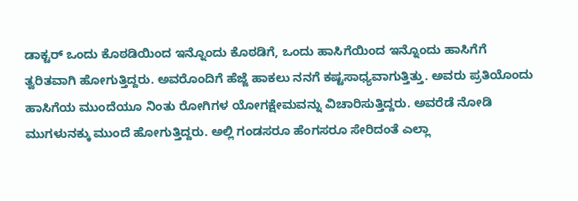ಡಾಕ್ಟರ್ ಒಂದು ಕೊಠಡಿಯಿಂದ ಇನ್ನೊಂದು ಕೊಠಡಿಗೆ, ಒಂದು ಹಾಸಿಗೆಯಿಂದ ಇನ್ನೊಂದು ಹಾಸಿಗೆಗೆ ತ್ವರಿತವಾಗಿ ಹೋಗುತ್ತಿದ್ದರು. ಅವರೊಂದಿಗೆ ಹೆಜ್ಜೆ ಹಾಕಲು ನನಗೆ ಕಷ್ಟಸಾಧ್ಯವಾಗುತ್ತಿತ್ತು. ಅವರು ಪ್ರತಿಯೊಂದು ಹಾಸಿಗೆಯ ಮುಂದೆಯೂ ನಿಂತು ರೋಗಿಗಳ ಯೋಗಕ್ಷೇಮವನ್ನು ವಿಚಾರಿಸುತ್ತಿದ್ದರು. ಅವರೆಡೆ ನೋಡಿ ಮುಗಳುನಕ್ಕು ಮುಂದೆ ಹೋಗುತ್ತಿದ್ದರು. ಅಲ್ಲಿ ಗಂಡಸರೂ ಹೆಂಗಸರೂ ಸೇರಿದಂತೆ ಎಲ್ಲಾ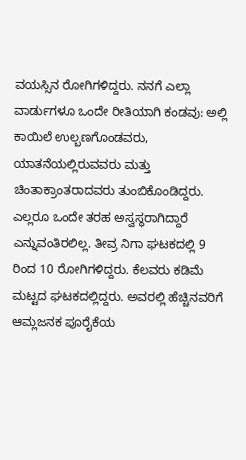ವಯಸ್ಸಿನ ರೋಗಿಗಳಿದ್ದರು. ನನಗೆ ಎಲ್ಲಾ ವಾರ್ಡುಗಳೂ ಒಂದೇ ರೀತಿಯಾಗಿ ಕಂಡವು: ಅಲ್ಲಿ ಕಾಯಿಲೆ ಉಲ್ಬಣಗೊಂಡವರು, ಯಾತನೆಯಲ್ಲಿರುವವರು ಮತ್ತು ಚಿಂತಾಕ್ರಾಂತರಾದವರು ತುಂಬಿಕೊಂಡಿದ್ದರು. ಎಲ್ಲರೂ ಒಂದೇ ತರಹ ಅಸ್ವಸ್ಥರಾಗಿದ್ದಾರೆ ಎನ್ನುವಂತಿರಲಿಲ್ಲ. ತೀವ್ರ ನಿಗಾ ಘಟಕದಲ್ಲಿ 9 ರಿಂದ 10 ರೋಗಿಗಳಿದ್ದರು. ಕೆಲವರು ಕಡಿಮೆ ಮಟ್ಟದ ಘಟಕದಲ್ಲಿದ್ದರು. ಅವರಲ್ಲಿ ಹೆಚ್ಚಿನವರಿಗೆ ಆಮ್ಲಜನಕ ಪೂರೈಕೆಯ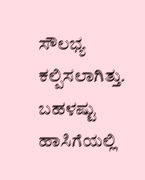ಸೌಲಭ್ಯ ಕಲ್ಪಿಸಲಾಗಿತ್ತು. ಬಹಳಷ್ಟು ಹಾಸಿಗೆಯಲ್ಲಿ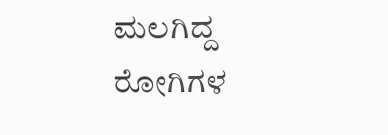ಮಲಗಿದ್ದ ರೋಗಿಗಳ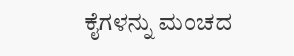ಕೈಗಳನ್ನು ಮಂಚದ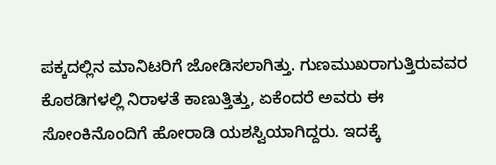ಪಕ್ಕದಲ್ಲಿನ ಮಾನಿಟರಿಗೆ ಜೋಡಿಸಲಾಗಿತ್ತು. ಗುಣಮುಖರಾಗುತ್ತಿರುವವರ ಕೊಠಡಿಗಳಲ್ಲಿ ನಿರಾಳತೆ ಕಾಣುತ್ತಿತ್ತು, ಏಕೆಂದರೆ ಅವರು ಈ ಸೋಂಕಿನೊಂದಿಗೆ ಹೋರಾಡಿ ಯಶಸ್ವಿಯಾಗಿದ್ದರು. ಇದಕ್ಕೆ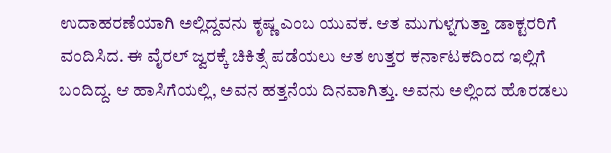ಉದಾಹರಣೆಯಾಗಿ ಅಲ್ಲಿದ್ದವನು ಕೃಷ್ಣ ಎಂಬ ಯುವಕ. ಆತ ಮುಗುಳ್ನಗುತ್ತಾ ಡಾಕ್ಟರರಿಗೆ ವಂದಿಸಿದ. ಈ ವೈರಲ್ ಜ್ವರಕ್ಕೆ ಚಿಕಿತ್ಸೆ ಪಡೆಯಲು ಆತ ಉತ್ತರ ಕರ್ನಾಟಕದಿಂದ ಇಲ್ಲಿಗೆ ಬಂದಿದ್ದ. ಆ ಹಾಸಿಗೆಯಲ್ಲಿ, ಅವನ ಹತ್ತನೆಯ ದಿನವಾಗಿತ್ತು. ಅವನು ಅಲ್ಲಿಂದ ಹೊರಡಲು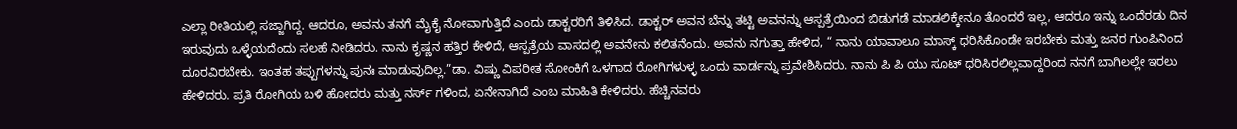ಎಲ್ಲಾ ರೀತಿಯಲ್ಲಿ ಸಜ್ಜಾಗಿದ್ದ. ಆದರೂ, ಅವನು ತನಗೆ ಮೈಕೈ ನೋವಾಗುತ್ತಿದೆ ಎಂದು ಡಾಕ್ಟರರಿಗೆ ತಿಳಿಸಿದ. ಡಾಕ್ಟರ್ ಅವನ ಬೆನ್ನು ತಟ್ಟಿ ಅವನನ್ನು ಆಸ್ಪತ್ರೆಯಿಂದ ಬಿಡುಗಡೆ ಮಾಡಲಿಕ್ಕೇನೂ ತೊಂದರೆ ಇಲ್ಲ, ಆದರೂ ಇನ್ನು ಒಂದೆರಡು ದಿನ ಇರುವುದು ಒಳ್ಳೆಯದೆಂದು ಸಲಹೆ ನೀಡಿದರು. ನಾನು ಕೃಷ್ಣನ ಹತ್ತಿರ ಕೇಳಿದೆ, ಆಸ್ಪತ್ರೆಯ ವಾಸದಲ್ಲಿ ಅವನೇನು ಕಲಿತನೆಂದು. ಅವನು ನಗುತ್ತಾ ಹೇಳಿದ, “ ನಾನು ಯಾವಾಲೂ ಮಾಸ್ಕ್ ಧರಿಸಿಕೊಂಡೇ ಇರಬೇಕು ಮತ್ತು ಜನರ ಗುಂಪಿನಿಂದ ದೂರವಿರಬೇಕು. ಇಂತಹ ತಪ್ಪುಗಳನ್ನು ಪುನಃ ಮಾಡುವುದಿಲ್ಲ.”ಡಾ. ವಿಷ್ಣು ವಿಪರೀತ ಸೋಂಕಿಗೆ ಒಳಗಾದ ರೋಗಿಗಳುಳ್ಳ ಒಂದು ವಾರ್ಡನ್ನು ಪ್ರವೇಶಿಸಿದರು. ನಾನು ಪಿ ಪಿ ಯು ಸೂಟ್ ಧರಿಸಿರಲಿಲ್ಲವಾದ್ದರಿಂದ ನನಗೆ ಬಾಗಿಲಲ್ಲೇ ಇರಲು ಹೇಳಿದರು. ಪ್ರತಿ ರೋಗಿಯ ಬಳಿ ಹೋದರು ಮತ್ತು ನರ್ಸ್ ಗಳಿಂದ, ಏನೇನಾಗಿದೆ ಎಂಬ ಮಾಹಿತಿ ಕೇಳಿದರು. ಹೆಚ್ಚಿನವರು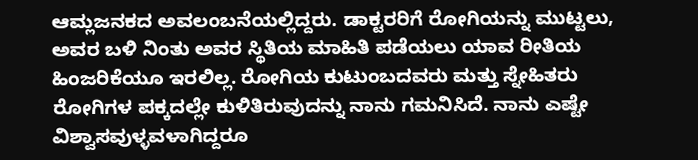ಆಮ್ಲಜನಕದ ಅವಲಂಬನೆಯಲ್ಲಿದ್ದರು. ಡಾಕ್ಟರರಿಗೆ ರೋಗಿಯನ್ನು ಮುಟ್ಟಲು, ಅವರ ಬಳಿ ನಿಂತು ಅವರ ಸ್ಥಿತಿಯ ಮಾಹಿತಿ ಪಡೆಯಲು ಯಾವ ರೀತಿಯ ಹಿಂಜರಿಕೆಯೂ ಇರಲಿಲ್ಲ. ರೋಗಿಯ ಕುಟುಂಬದವರು ಮತ್ತು ಸ್ನೇಹಿತರು ರೋಗಿಗಳ ಪಕ್ಕದಲ್ಲೇ ಕುಳಿತಿರುವುದನ್ನು ನಾನು ಗಮನಿಸಿದೆ. ನಾನು ಎಷ್ಟೇ ವಿಶ್ವಾಸವುಳ್ಳವಳಾಗಿದ್ದರೂ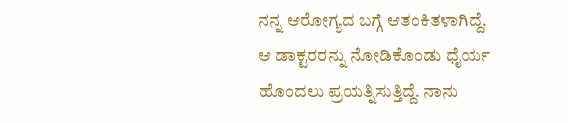ನನ್ನ ಆರೋಗ್ಯದ ಬಗ್ಗೆ ಆತಂಕಿತಳಾಗಿದ್ದೆ. ಆ ಡಾಕ್ಟರರನ್ನು ನೋಡಿಕೊಂಡು ಧೈರ್ಯ ಹೊಂದಲು ಪ್ರಯತ್ನಿಸುತ್ತಿದ್ದೆ. ನಾನು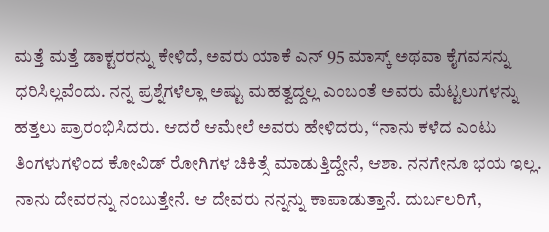ಮತ್ತೆ ಮತ್ತೆ ಡಾಕ್ಟರರನ್ನು ಕೇಳಿದೆ, ಅವರು ಯಾಕೆ ಎನ್ 95 ಮಾಸ್ಕ್ ಅಥವಾ ಕೈಗವಸನ್ನು ಧರಿಸಿಲ್ಲವೆಂದು. ನನ್ನ ಪ್ರಶ್ನೆಗಳೆಲ್ಲಾ ಅಷ್ಟು ಮಹತ್ವದ್ದಲ್ಲ ಎಂಬಂತೆ ಅವರು ಮೆಟ್ಟಲುಗಳನ್ನು ಹತ್ತಲು ಪ್ರಾರಂಭಿಸಿದರು. ಆದರೆ ಆಮೇಲೆ ಅವರು ಹೇಳಿದರು, “ನಾನು ಕಳೆದ ಎಂಟು ತಿಂಗಳುಗಳಿಂದ ಕೋವಿಡ್ ರೋಗಿಗಳ ಚಿಕಿತ್ಸೆ ಮಾಡುತ್ತಿದ್ದೇನೆ, ಆಶಾ. ನನಗೇನೂ ಭಯ ಇಲ್ಲ. ನಾನು ದೇವರನ್ನು ನಂಬುತ್ತೇನೆ. ಆ ದೇವರು ನನ್ನನ್ನು ಕಾಪಾಡುತ್ತಾನೆ. ದುರ್ಬಲರಿಗೆ,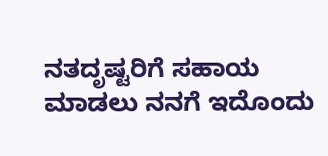ನತದೃಷ್ಟರಿಗೆ ಸಹಾಯ ಮಾಡಲು ನನಗೆ ಇದೊಂದು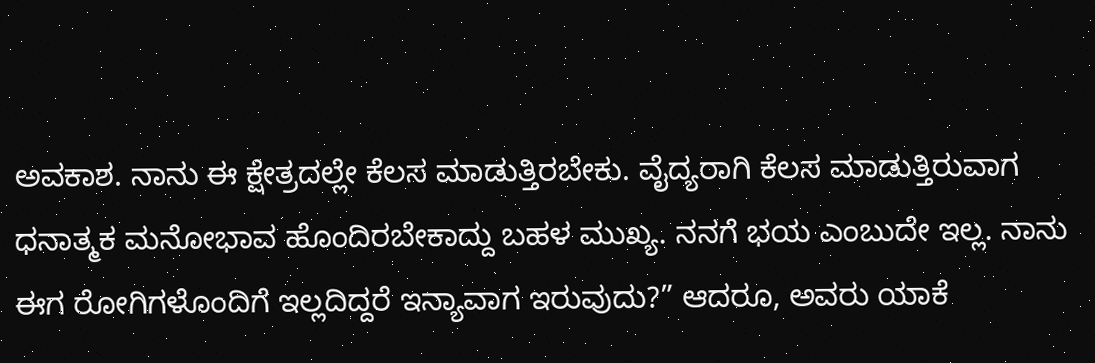ಅವಕಾಶ. ನಾನು ಈ ಕ್ಷೇತ್ರದಲ್ಲೇ ಕೆಲಸ ಮಾಡುತ್ತಿರಬೇಕು. ವೈದ್ಯರಾಗಿ ಕೆಲಸ ಮಾಡುತ್ತಿರುವಾಗ ಧನಾತ್ಮಕ ಮನೋಭಾವ ಹೊಂದಿರಬೇಕಾದ್ದು ಬಹಳ ಮುಖ್ಯ. ನನಗೆ ಭಯ ಎಂಬುದೇ ಇಲ್ಲ. ನಾನು ಈಗ ರೋಗಿಗಳೊಂದಿಗೆ ಇಲ್ಲದಿದ್ದರೆ ಇನ್ಯಾವಾಗ ಇರುವುದು?” ಆದರೂ, ಅವರು ಯಾಕೆ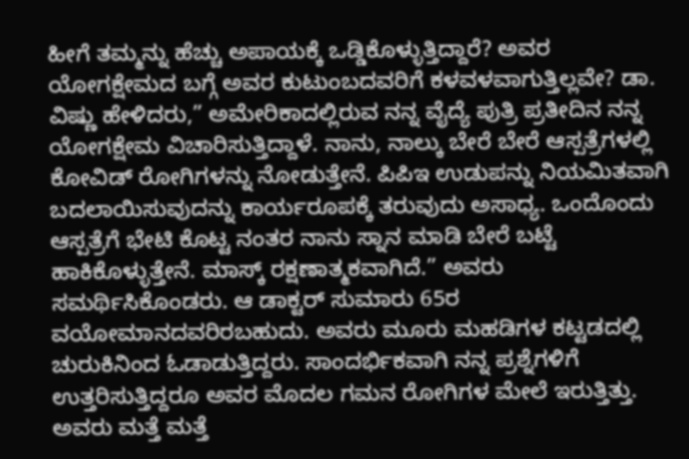ಹೀಗೆ ತಮ್ಮನ್ನು ಹೆಚ್ಚು ಅಪಾಯಕ್ಕೆ ಒಡ್ಡಿಕೊಳ್ಳುತ್ತಿದ್ದಾರೆ? ಅವರ ಯೋಗಕ್ಷೇಮದ ಬಗ್ಗೆ ಅವರ ಕುಟುಂಬದವರಿಗೆ ಕಳವಳವಾಗುತ್ತಿಲ್ಲವೇ? ಡಾ. ವಿಷ್ಣು ಹೇಳಿದರು,” ಅಮೇರಿಕಾದಲ್ಲಿರುವ ನನ್ನ ವೈದ್ಯೆ ಪುತ್ರಿ ಪ್ರತೀದಿನ ನನ್ನ ಯೋಗಕ್ಷೇಮ ವಿಚಾರಿಸುತ್ತಿದ್ದಾಳೆ. ನಾನು, ನಾಲ್ಕು ಬೇರೆ ಬೇರೆ ಆಸ್ಪತ್ರೆಗಳಲ್ಲಿ ಕೋವಿಡ್ ರೋಗಿಗಳನ್ನು ನೋಡುತ್ತೇನೆ. ಪಿಪಿಇ ಉಡುಪನ್ನು ನಿಯಮಿತವಾಗಿ ಬದಲಾಯಿಸುವುದನ್ನು ಕಾರ್ಯರೂಪಕ್ಕೆ ತರುವುದು ಅಸಾಧ್ಯ. ಒಂದೊಂದು ಆಸ್ಪತ್ರೆಗೆ ಭೇಟಿ ಕೊಟ್ಟ ನಂತರ ನಾನು ಸ್ನಾನ ಮಾಡಿ ಬೇರೆ ಬಟ್ಟೆ ಹಾಕಿಕೊಳ್ಳುತ್ತೇನೆ. ಮಾಸ್ಕ್ ರಕ್ಷಣಾತ್ಮಕವಾಗಿದೆ.” ಅವರು ಸಮರ್ಥಿಸಿಕೊಂಡರು. ಆ ಡಾಕ್ಟರ್ ಸುಮಾರು 65ರ ವಯೋಮಾನದವರಿರಬಹುದು. ಅವರು ಮೂರು ಮಹಡಿಗಳ ಕಟ್ಟಡದಲ್ಲಿ ಚುರುಕಿನಿಂದ ಓಡಾಡುತ್ತಿದ್ದರು. ಸಾಂದರ್ಭಿಕವಾಗಿ ನನ್ನ ಪ್ರಶ್ನೆಗಳಿಗೆ ಉತ್ತರಿಸುತ್ತಿದ್ದರೂ ಅವರ ಮೊದಲ ಗಮನ ರೋಗಿಗಳ ಮೇಲೆ ಇರುತ್ತಿತ್ತು. ಅವರು ಮತ್ತೆ ಮತ್ತೆ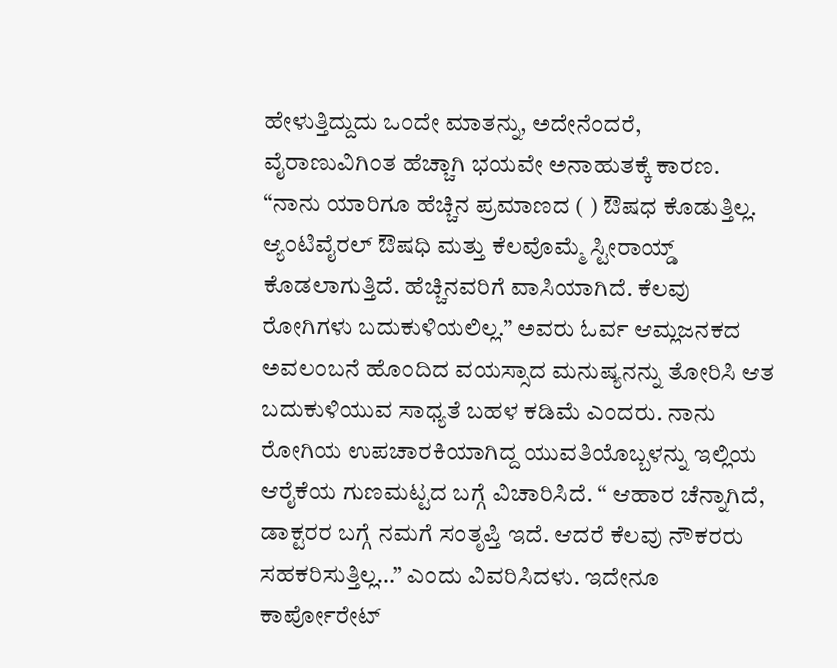ಹೇಳುತ್ತಿದ್ದುದು ಒಂದೇ ಮಾತನ್ನು, ಅದೇನೆಂದರೆ, ವೈರಾಣುವಿಗಿಂತ ಹೆಚ್ಚಾಗಿ ಭಯವೇ ಅನಾಹುತಕ್ಕೆ ಕಾರಣ. “ನಾನು ಯಾರಿಗೂ ಹೆಚ್ಚಿನ ಪ್ರಮಾಣದ ( ) ಔಷಧ ಕೊಡುತ್ತಿಲ್ಲ. ಆ್ಯಂಟಿವೈರಲ್ ಔಷಧಿ ಮತ್ತು ಕೆಲವೊಮ್ಮೆ ಸ್ಟೀರಾಯ್ಡ್ ಕೊಡಲಾಗುತ್ತಿದೆ. ಹೆಚ್ಚಿನವರಿಗೆ ವಾಸಿಯಾಗಿದೆ. ಕೆಲವು ರೋಗಿಗಳು ಬದುಕುಳಿಯಲಿಲ್ಲ.” ಅವರು ಓರ್ವ ಆಮ್ಲಜನಕದ ಅವಲಂಬನೆ ಹೊಂದಿದ ವಯಸ್ಸಾದ ಮನುಷ್ಯನನ್ನು ತೋರಿಸಿ ಆತ ಬದುಕುಳಿಯುವ ಸಾಧ್ಯತೆ ಬಹಳ ಕಡಿಮೆ ಎಂದರು. ನಾನು ರೋಗಿಯ ಉಪಚಾರಕಿಯಾಗಿದ್ದ ಯುವತಿಯೊಬ್ಬಳನ್ನು ಇಲ್ಲಿಯ ಆರೈಕೆಯ ಗುಣಮಟ್ಟದ ಬಗ್ಗೆ ವಿಚಾರಿಸಿದೆ. “ ಆಹಾರ ಚೆನ್ನಾಗಿದೆ, ಡಾಕ್ಟರರ ಬಗ್ಗೆ ನಮಗೆ ಸಂತೃಪ್ತಿ ಇದೆ. ಆದರೆ ಕೆಲವು ನೌಕರರು ಸಹಕರಿಸುತ್ತಿಲ್ಲ…” ಎಂದು ವಿವರಿಸಿದಳು. ಇದೇನೂ ಕಾರ್ಪೋರೇಟ್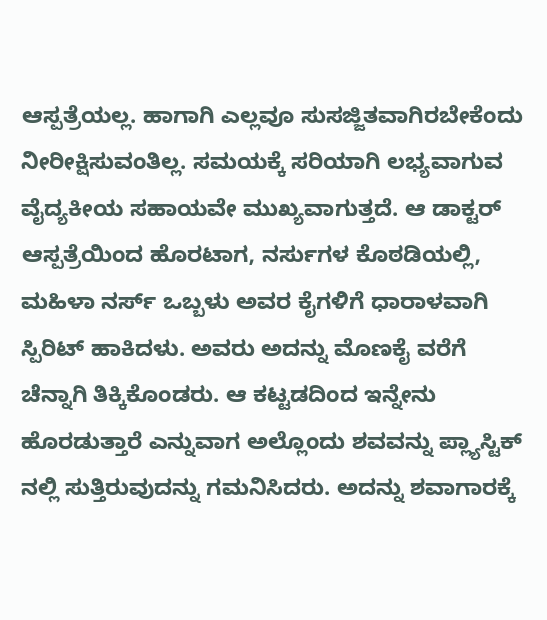ಆಸ್ಪತ್ರೆಯಲ್ಲ. ಹಾಗಾಗಿ ಎಲ್ಲವೂ ಸುಸಜ್ಜಿತವಾಗಿರಬೇಕೆಂದು ನೀರೀಕ್ಷಿಸುವಂತಿಲ್ಲ. ಸಮಯಕ್ಕೆ ಸರಿಯಾಗಿ ಲಭ್ಯವಾಗುವ ವೈದ್ಯಕೀಯ ಸಹಾಯವೇ ಮುಖ್ಯವಾಗುತ್ತದೆ. ಆ ಡಾಕ್ಟರ್ ಆಸ್ಪತ್ರೆಯಿಂದ ಹೊರಟಾಗ, ನರ್ಸುಗಳ ಕೊಠಡಿಯಲ್ಲಿ, ಮಹಿಳಾ ನರ್ಸ್ ಒಬ್ಬಳು ಅವರ ಕೈಗಳಿಗೆ ಧಾರಾಳವಾಗಿ ಸ್ಪಿರಿಟ್ ಹಾಕಿದಳು. ಅವರು ಅದನ್ನು ಮೊಣಕೈ ವರೆಗೆ ಚೆನ್ನಾಗಿ ತಿಕ್ಕಿಕೊಂಡರು. ಆ ಕಟ್ಟಡದಿಂದ ಇನ್ನೇನು ಹೊರಡುತ್ತಾರೆ ಎನ್ನುವಾಗ ಅಲ್ಲೊಂದು ಶವವನ್ನು ಪ್ಲ್ಯಾಸ್ಟಿಕ್ ನಲ್ಲಿ ಸುತ್ತಿರುವುದನ್ನು ಗಮನಿಸಿದರು. ಅದನ್ನು ಶವಾಗಾರಕ್ಕೆ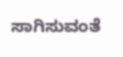ಸಾಗಿಸುವಂತೆ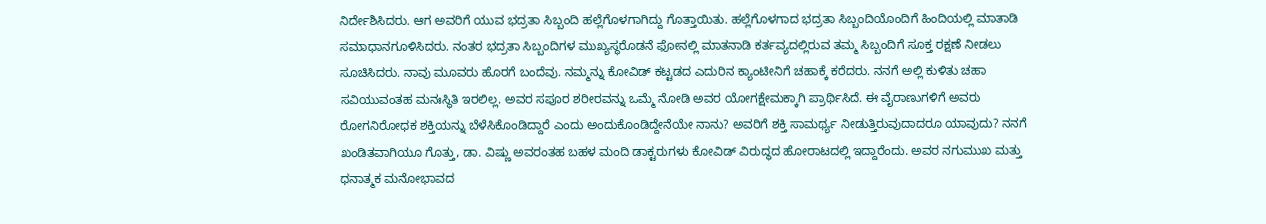ನಿರ್ದೇಶಿಸಿದರು. ಆಗ ಅವರಿಗೆ ಯುವ ಭದ್ರತಾ ಸಿಬ್ಬಂದಿ ಹಲ್ಲೆಗೊಳಗಾಗಿದ್ದು ಗೊತ್ತಾಯಿತು. ಹಲ್ಲೆಗೊಳಗಾದ ಭದ್ರತಾ ಸಿಬ್ಬಂದಿಯೊಂದಿಗೆ ಹಿಂದಿಯಲ್ಲಿ ಮಾತಾಡಿ ಸಮಾಧಾನಗೂಳಿಸಿದರು. ನಂತರ ಭದ್ರತಾ ಸಿಬ್ಬಂದಿಗಳ ಮುಖ್ಯಸ್ಥರೊಡನೆ ಫೋನಲ್ಲಿ ಮಾತನಾಡಿ ಕರ್ತವ್ಯದಲ್ಲಿರುವ ತಮ್ಮ ಸಿಬ್ಬಂದಿಗೆ ಸೂಕ್ತ ರಕ್ಷಣೆ ನೀಡಲು ಸೂಚಿಸಿದರು. ನಾವು ಮೂವರು ಹೊರಗೆ ಬಂದೆವು. ನಮ್ಮನ್ನು ಕೋವಿಡ್ ಕಟ್ಟಡದ ಎದುರಿನ ಕ್ಯಾಂಟೀನಿಗೆ ಚಹಾಕ್ಕೆ ಕರೆದರು. ನನಗೆ ಅಲ್ಲಿ ಕುಳಿತು ಚಹಾ ಸವಿಯುವಂತಹ ಮನಃಸ್ಥಿತಿ ಇರಲಿಲ್ಲ. ಅವರ ಸಪೂರ ಶರೀರವನ್ನು ಒಮ್ಮೆ ನೋಡಿ ಅವರ ಯೋಗಕ್ಷೇಮಕ್ಕಾಗಿ ಪ್ರಾರ್ಥಿಸಿದೆ. ಈ ವೈರಾಣುಗಳಿಗೆ ಅವರು ರೋಗನಿರೋಧಕ ಶಕ್ತಿಯನ್ನು ಬೆಳೆಸಿಕೊಂಡಿದ್ದಾರೆ ಎಂದು ಅಂದುಕೊಂಡಿದ್ದೇನೆಯೇ ನಾನು? ಅವರಿಗೆ ಶಕ್ತಿ ಸಾಮರ್ಥ್ಯ ನೀಡುತ್ತಿರುವುದಾದರೂ ಯಾವುದು? ನನಗೆ ಖಂಡಿತವಾಗಿಯೂ ಗೊತ್ತು, ಡಾ. ವಿಷ್ಣು ಅವರಂತಹ ಬಹಳ ಮಂದಿ ಡಾಕ್ಟರುಗಳು ಕೋವಿಡ್ ವಿರುದ್ಧದ ಹೋರಾಟದಲ್ಲಿ ಇದ್ದಾರೆಂದು. ಅವರ ನಗುಮುಖ ಮತ್ತು ಧನಾತ್ಮಕ ಮನೋಭಾವದ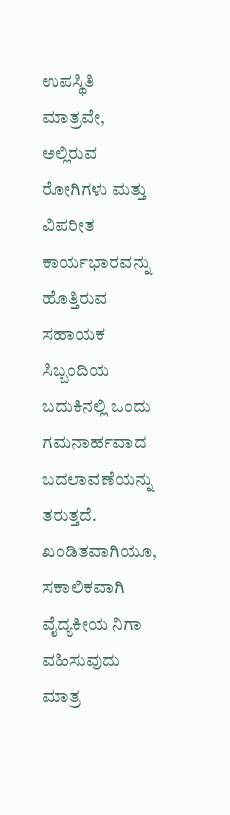ಉಪಸ್ಥಿತಿ ಮಾತ್ರವೇ, ಅಲ್ಲಿರುವ ರೋಗಿಗಳು ಮತ್ತು ವಿಪರೀತ ಕಾರ್ಯಭಾರವನ್ನು ಹೊತ್ತಿರುವ ಸಹಾಯಕ ಸಿಬ್ಬಂದಿಯ ಬದುಕಿನಲ್ಲಿ ಒಂದು ಗಮನಾರ್ಹವಾದ ಬದಲಾವಣೆಯನ್ನು ತರುತ್ತದೆ. ಖಂಡಿತವಾಗಿಯೂ, ಸಕಾಲಿಕವಾಗಿ ವೈದ್ಯಕೀಯ ನಿಗಾ ವಹಿಸುವುದು ಮಾತ್ರ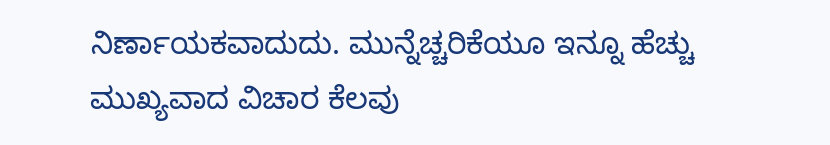ನಿರ್ಣಾಯಕವಾದುದು. ಮುನ್ನೆಚ್ಚರಿಕೆಯೂ ಇನ್ನೂ ಹೆಚ್ಚು ಮುಖ್ಯವಾದ ವಿಚಾರ ಕೆಲವು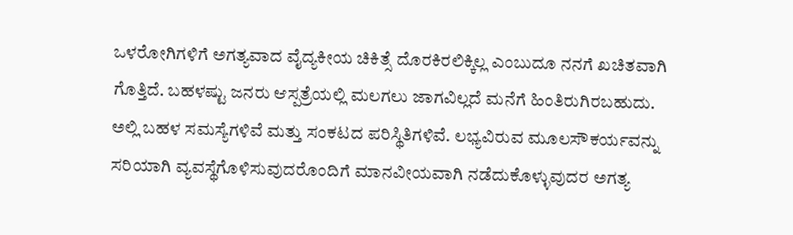ಒಳರೋಗಿಗಳಿಗೆ ಅಗತ್ಯವಾದ ವೈದ್ಯಕೀಯ ಚಿಕಿತ್ಸೆ ದೊರಕಿರಲಿಕ್ಕಿಲ್ಲ ಎಂಬುದೂ ನನಗೆ ಖಚಿತವಾಗಿ ಗೊತ್ತಿದೆ. ಬಹಳಷ್ಟು ಜನರು ಆಸ್ಪತ್ರೆಯಲ್ಲಿ ಮಲಗಲು ಜಾಗವಿಲ್ಲದೆ ಮನೆಗೆ ಹಿಂತಿರುಗಿರಬಹುದು. ಅಲ್ಲಿ ಬಹಳ ಸಮಸ್ಯೆಗಳಿವೆ ಮತ್ತು ಸಂಕಟದ ಪರಿಸ್ಥಿತಿಗಳಿವೆ. ಲಭ್ಯವಿರುವ ಮೂಲಸೌಕರ್ಯವನ್ನು ಸರಿಯಾಗಿ ವ್ಯವಸ್ಥೆಗೊಳಿಸುವುದರೊಂದಿಗೆ ಮಾನವೀಯವಾಗಿ ನಡೆದುಕೊಳ್ಳುವುದರ ಅಗತ್ಯ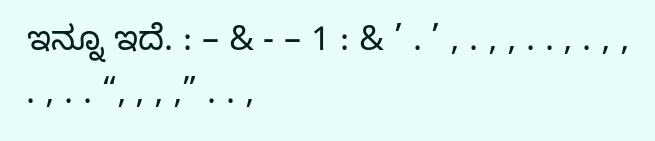ಇನ್ನೂ ಇದೆ. : – & - – 1 : & ’ . ’ , . , , . . , . , , . , . . “, , , ,” . . ,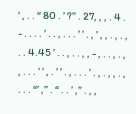’ , . . “ 80 . ’ ?” . 27, , , . 4 . - . . . . ’ . . , . . . ’ ’ . , ’ , , . , . , . . 4.45 ’ . . , . . , , - , . . , . , , . . . ’ ’ , . ’ ’ . , . . . ’ . , . , , . , . . . “’ ,” . “ . . ’ ,” . , ,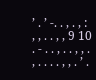’ . ’ -. . , . , : , , . . , , 9 10 . - . . , . . , , . , . . . . , , . ’ .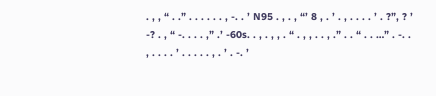. , , “ . .” . . . . . . , -. . ’ N95 . , . , “’ 8 , . ’ . , . . . . ’ . ?”, ? ’ -? . , “ -. . . . ,” .’ -60s. . , . , , . “ . , , . . , .” . . “ . . …” . -. . , . . . . ’ . . . . . , . ’ . -. ’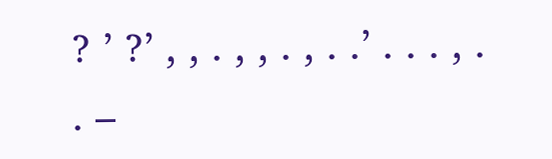? ’ ?’ , , . , , . , . .’ . . . , . . –